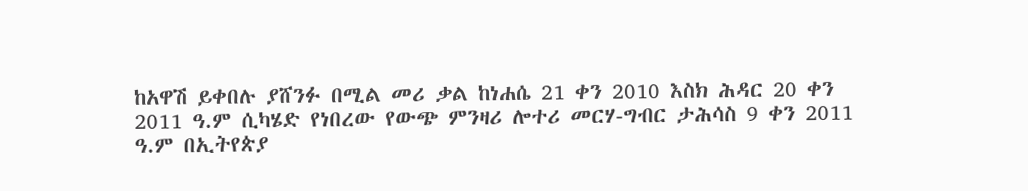ከአዋሽ ይቀበሉ ያሸንፉ በሚል መሪ ቃል ከነሐሴ 21 ቀን 2010 እስክ ሕዳር 20 ቀን 2011 ዓ.ም ሲካሄድ የነበረው የውጭ ምንዛሪ ሎተሪ መርሃ-ግብር ታሕሳስ 9 ቀን 2011 ዓ.ም በኢትየጵያ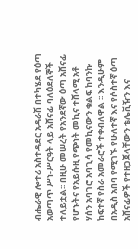ብሔራዊ ሎተሪ አስተዳደር አዳራሽ በተካሄደ የዕጣ አወጣጥ ሥነ-ሥርዓት ላይ አሸናፊ ባለዕደለኞች ተለይቷል፡፡ በዚሁ መሠረት የአንደኛው ዕጣ አሸናፊ የሆኑትና የአይሱዚ የጭነት መኪና ተሸላሚ አቶ ሃሰን አባገሮ አባጊሳ የመኪናውን ቁልፍ ከባንኩ ከፍተኛ የስራ አመራሮች ተቀብለዋል ፡፡ እንዲሁም በአዲስ አበባ የሚገኙ የሁለተኛ እና የሶስተኛ ዕጣ አሸናፊዎች የተዘጋጀላቸውን ቴሌቪዥን እና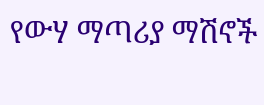የውሃ ማጣሪያ ማሽኖች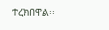ተረክበዋል፡፡